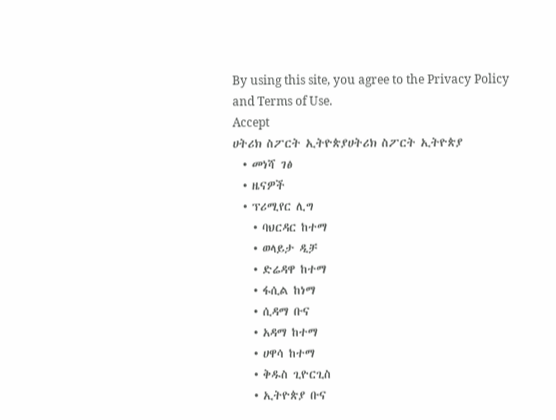By using this site, you agree to the Privacy Policy and Terms of Use.
Accept
ሀትሪክ ስፖርት ኢትዮጵያሀትሪክ ስፖርት ኢትዮጵያ
  • መነሻ ገፅ
  • ዜናዎች
  • ፕሪሚየር ሊግ
    • ባህርዳር ከተማ
    • ወላይታ ዲቻ
    • ድሬዳዋ ከተማ
    • ፋሲል ከነማ
    • ሲዳማ ቡና
    • አዳማ ከተማ
    • ሀዋሳ ከተማ
    • ቅዱስ ጊዮርጊስ
    • ኢትዮጵያ ቡና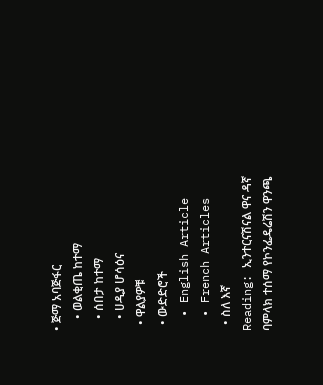• ጅማ አባጅፋር
    • ወልቂጤ ከተማ
    • ሰበታ ከተማ
    • ሀዲያ ሆሳዕና
  • ዋልያዎቹ
  • ውድድሮች
  • English Article
  • French Articles
  • ስለ እኛ
Reading: ኢንተርናሽናል ዋና ዳኛ ባምላክ ተሰማ የኮንፌዴሬሽን ዋንጫ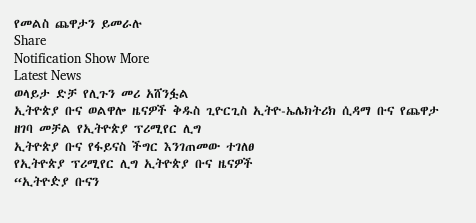የመልስ ጨዋታን ይመራሉ
Share
Notification Show More
Latest News
ወላይታ ድቻ የሊጉን መሪ አሸንፏል
ኢትዮጵያ ቡና ወልዋሎ ዜናዎች ቅዱስ ጊዮርጊስ ኢትዮ-ኤሌክትሪክ ሲዳማ ቡና የጨዋታ ዘገባ መቻል የኢትዮጵያ ፕሪሚየር ሊግ
ኢትዮጵያ ቡና የፋይናስ ችግር እንገጠመው ተገለፀ
የኢትዮጵያ ፕሪሚየር ሊግ ኢትዮጵያ ቡና ዜናዎች
“ኢትዮዽያ ቡናን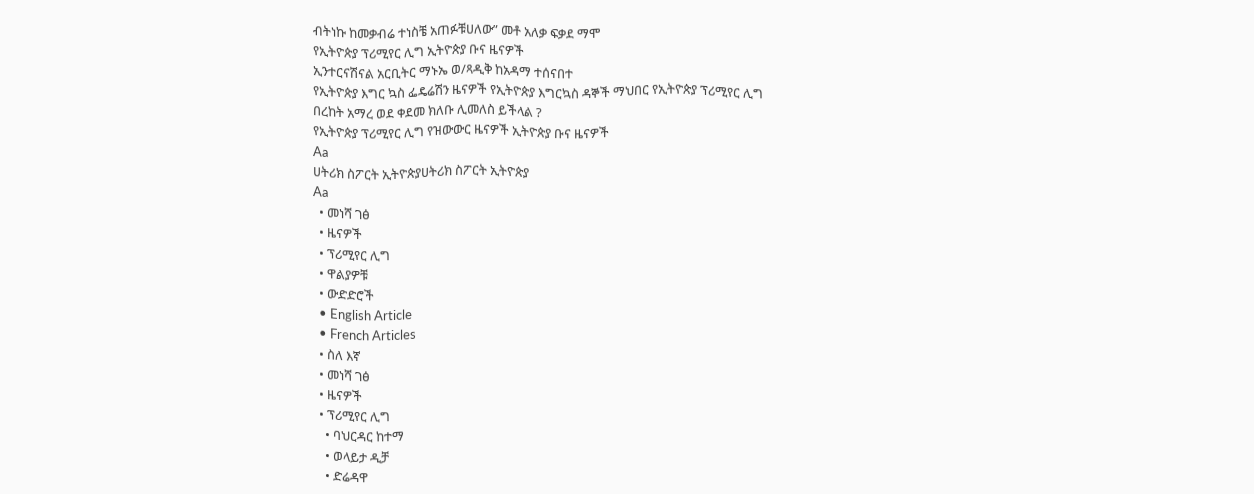ብትነኩ ከመቃብሬ ተነስቼ አጠፉቹሀለው” መቶ አለቃ ፍቃደ ማሞ
የኢትዮጵያ ፕሪሚየር ሊግ ኢትዮጵያ ቡና ዜናዎች
ኢንተርናሽናል አርቢትር ማኑኤ ወ/ጻዲቅ ከአዳማ ተሰናበተ
የኢትዮጵያ እግር ኳስ ፌዴሬሽን ዜናዎች የኢትዮጵያ እግርኳስ ዳኞች ማህበር የኢትዮጵያ ፕሪሚየር ሊግ
በረከት አማረ ወደ ቀደመ ክለቡ ሊመለስ ይችላል ?
የኢትዮጵያ ፕሪሚየር ሊግ የዝውውር ዜናዎች ኢትዮጵያ ቡና ዜናዎች
Aa
ሀትሪክ ስፖርት ኢትዮጵያሀትሪክ ስፖርት ኢትዮጵያ
Aa
  • መነሻ ገፅ
  • ዜናዎች
  • ፕሪሚየር ሊግ
  • ዋልያዎቹ
  • ውድድሮች
  • English Article
  • French Articles
  • ስለ እኛ
  • መነሻ ገፅ
  • ዜናዎች
  • ፕሪሚየር ሊግ
    • ባህርዳር ከተማ
    • ወላይታ ዲቻ
    • ድሬዳዋ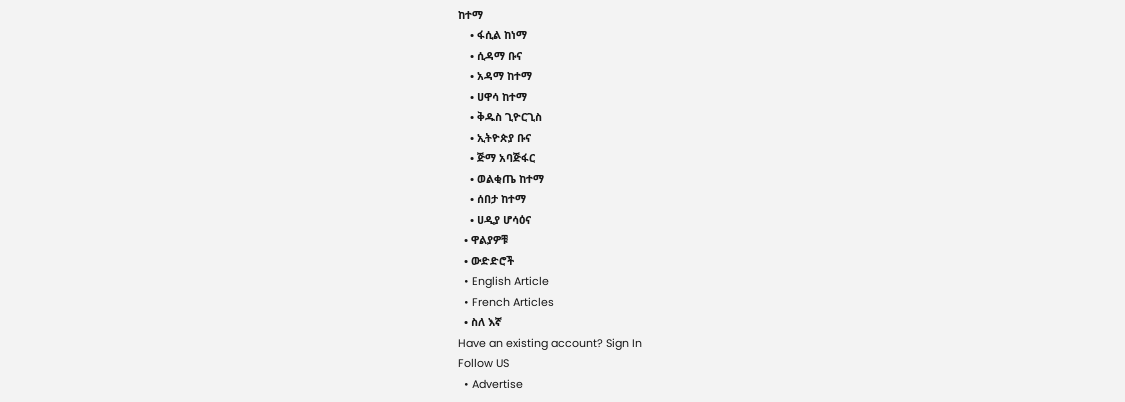ከተማ
    • ፋሲል ከነማ
    • ሲዳማ ቡና
    • አዳማ ከተማ
    • ሀዋሳ ከተማ
    • ቅዱስ ጊዮርጊስ
    • ኢትዮጵያ ቡና
    • ጅማ አባጅፋር
    • ወልቂጤ ከተማ
    • ሰበታ ከተማ
    • ሀዲያ ሆሳዕና
  • ዋልያዎቹ
  • ውድድሮች
  • English Article
  • French Articles
  • ስለ እኛ
Have an existing account? Sign In
Follow US
  • Advertise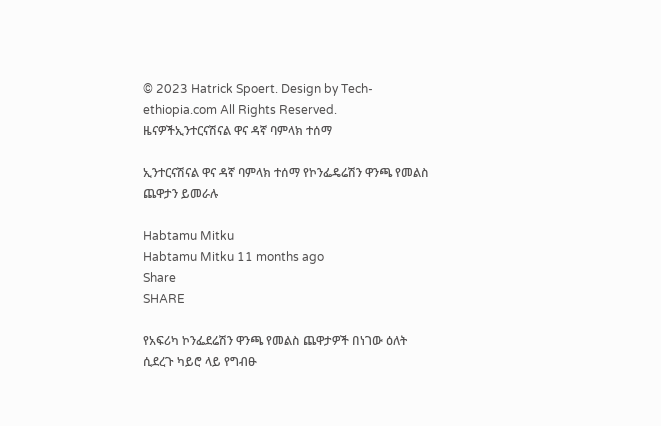© 2023 Hatrick Spoert. Design by Tech-ethiopia.com All Rights Reserved.
ዜናዎችኢንተርናሽናል ዋና ዳኛ ባምላክ ተሰማ

ኢንተርናሽናል ዋና ዳኛ ባምላክ ተሰማ የኮንፌዴሬሽን ዋንጫ የመልስ ጨዋታን ይመራሉ

Habtamu Mitku
Habtamu Mitku 11 months ago
Share
SHARE

የአፍሪካ ኮንፌደሬሽን ዋንጫ የመልስ ጨዋታዎች በነገው ዕለት ሲደረጉ ካይሮ ላይ የግብፁ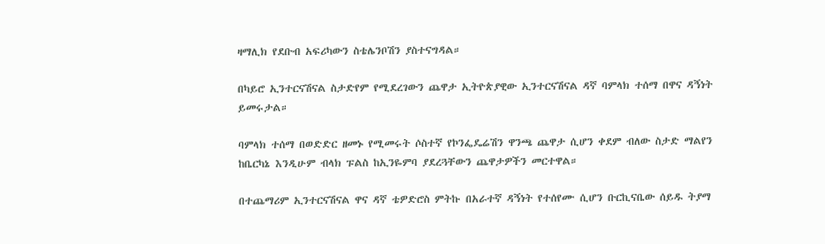ዛማሊክ የደቡብ አፍሪካውን ስቴሌንቦሽን ያስተናግዳል።

በካይሮ ኢንተርናሽናል ስታድየም የሚደረገውን ጨዋታ ኢትዮጵያዊው ኢንተርናሽናል ዳኛ ባምላክ ተሰማ በዋና ዳኝነት ይመሩታል።

ባምላክ ተሰማ በወድድር ዘመኑ የሚመሩት ሶስተኛ የኮንፌዴሬሽን ዋንጫ ጨዋታ ሲሆን ቀደም ብለው ስታድ ማልየን ከቤርካኔ እንዲሁም ብላክ ፑልስ ከኢንዬምባ ያደረጓቸውን ጨዋታዎችን መርተዋል።

በተጨማሪም ኢንተርናሽናል ዋና ዳኛ ቴዎድሮስ ምትኩ በአራተኛ ዳኝነት የተሰየሙ ሲሆን ቡርኪናቤው ሰይዱ ትያማ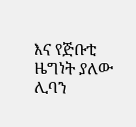እና የጅቡቲ ዜግነት ያለው ሊባን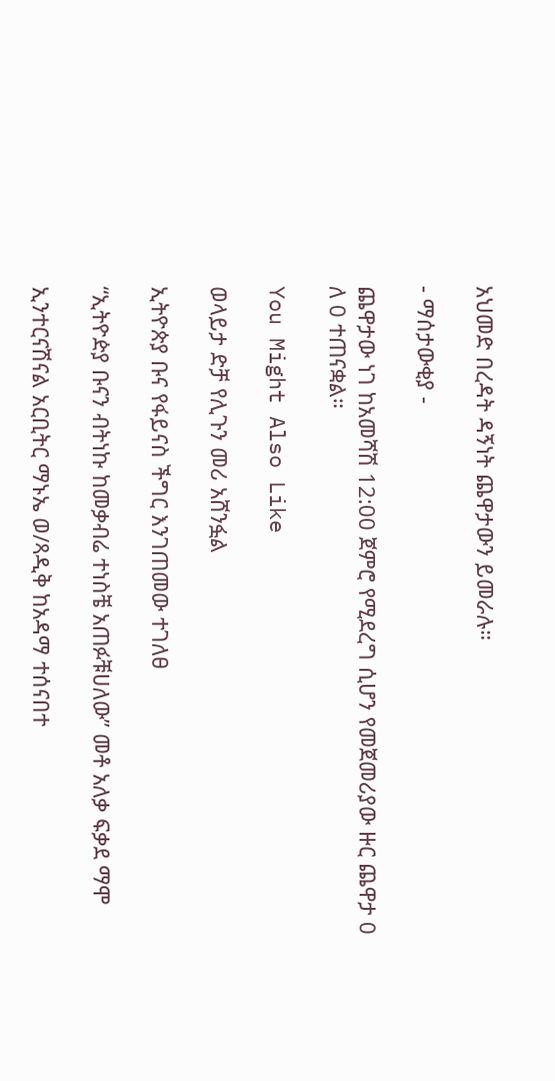አህመድ በረዳት ዳኝነት ጨዋታውን ይመራሉ።

- ማሰታውቂያ -

ጨዋታው ነገ ከአመሻሽ 12:00 ጀምሮ የሚደረግ ሲሆን የመጀመሪያው ዙር ጨዋታ 0 ለ 0 ተጠናቋል።

You Might Also Like

ወላይታ ድቻ የሊጉን መሪ አሸንፏል

ኢትዮጵያ ቡና የፋይናስ ችግር እንገጠመው ተገለፀ

“ኢትዮዽያ ቡናን ብትነኩ ከመቃብሬ ተነስቼ አጠፉቹሀለው” መቶ አለቃ ፍቃደ ማሞ

ኢንተርናሽናል አርቢትር ማኑኤ ወ/ጻዲቅ ከአዳማ ተሰናበተ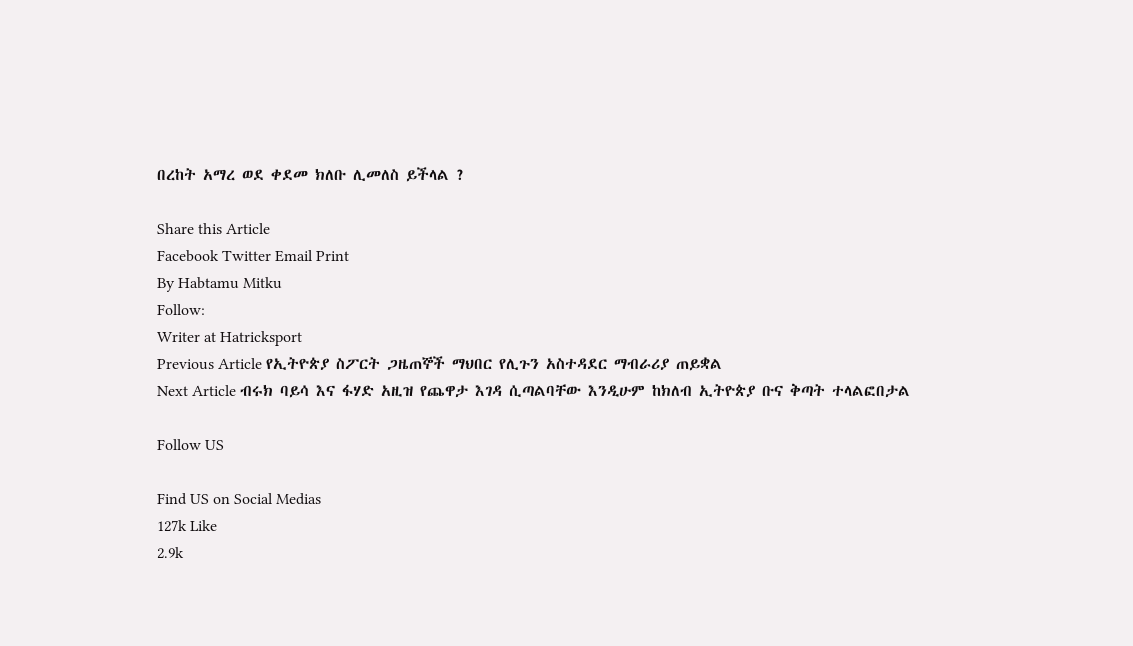በረከት አማረ ወደ ቀደመ ክለቡ ሊመለስ ይችላል ?

Share this Article
Facebook Twitter Email Print
By Habtamu Mitku
Follow:
Writer at Hatricksport
Previous Article የኢትዮጵያ ስፖርት ጋዜጠኞች ማህበር የሊጉን አስተዳደር ማብራሪያ ጠይቋል
Next Article ብሩክ ባይሳ እና ፋሃድ አዚዝ የጨዋታ እገዳ ሲጣልባቸው እንዲሁም ከክለብ ኢትዮጵያ ቡና ቅጣት ተላልፎበታል

Follow US

Find US on Social Medias
127k Like
2.9k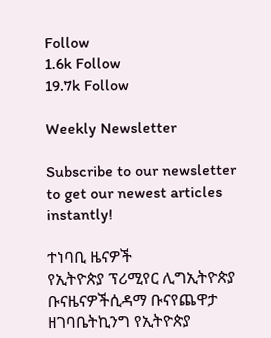Follow
1.6k Follow
19.7k Follow

Weekly Newsletter

Subscribe to our newsletter to get our newest articles instantly!

ተነባቢ ዜናዎች
የኢትዮጵያ ፕሪሚየር ሊግኢትዮጵያ ቡናዜናዎችሲዳማ ቡናየጨዋታ ዘገባቤትኪንግ የኢትዮጵያ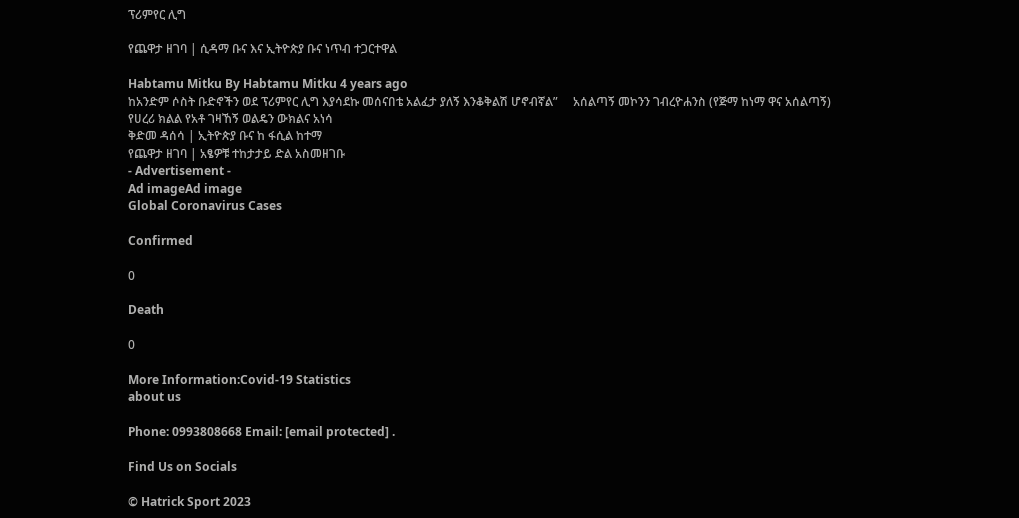ፕሪምየር ሊግ

የጨዋታ ዘገባ | ሲዳማ ቡና እና ኢትዮጵያ ቡና ነጥብ ተጋርተዋል

Habtamu Mitku By Habtamu Mitku 4 years ago
ከአንድም ሶስት ቡድኖችን ወደ ፕሪምየር ሊግ እያሳደኩ መሰናበቴ አልፈታ ያለኝ እንቆቅልሽ ሆኖብኛል”     አሰልጣኝ መኮንን ገብረዮሐንስ (የጅማ ከነማ ዋና አሰልጣኝ)
የሀረሪ ክልል የአቶ ገዛኸኝ ወልዴን ውክልና አነሳ
ቅድመ ዳሰሳ | ኢትዮጵያ ቡና ከ ፋሲል ከተማ
የጨዋታ ዘገባ | አፄዎቹ ተከታታይ ድል አስመዘገቡ
- Advertisement -
Ad imageAd image
Global Coronavirus Cases

Confirmed

0

Death

0

More Information:Covid-19 Statistics
about us

Phone: 0993808668 Email: [email protected] .

Find Us on Socials

© Hatrick Sport 2023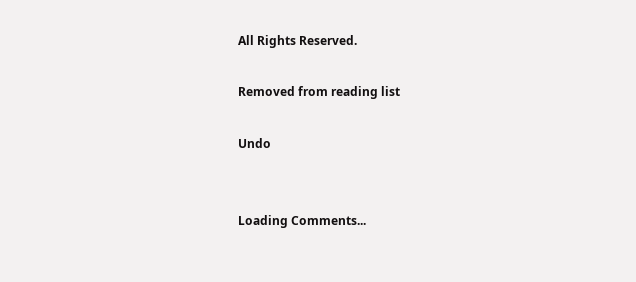All Rights Reserved.

Removed from reading list

Undo


Loading Comments...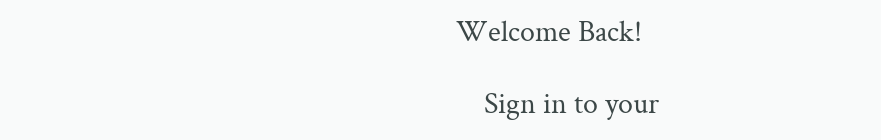Welcome Back!

    Sign in to your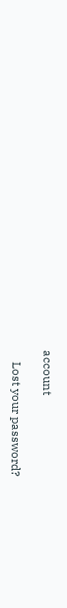account

    Lost your password?